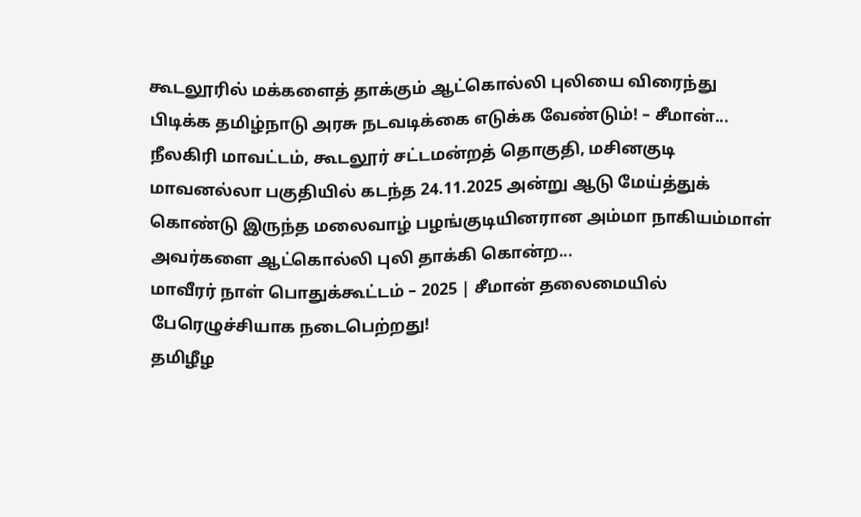கூடலூரில் மக்களைத் தாக்கும் ஆட்கொல்லி புலியை விரைந்து பிடிக்க தமிழ்நாடு அரசு நடவடிக்கை எடுக்க வேண்டும்! – சீமான்...
நீலகிரி மாவட்டம், கூடலூர் சட்டமன்றத் தொகுதி, மசினகுடி மாவனல்லா பகுதியில் கடந்த 24.11.2025 அன்று ஆடு மேய்த்துக் கொண்டு இருந்த மலைவாழ் பழங்குடியினரான அம்மா நாகியம்மாள் அவர்களை ஆட்கொல்லி புலி தாக்கி கொன்ற...
மாவீரர் நாள் பொதுக்கூட்டம் – 2025 | சீமான் தலைமையில் பேரெழுச்சியாக நடைபெற்றது!
தமிழீழ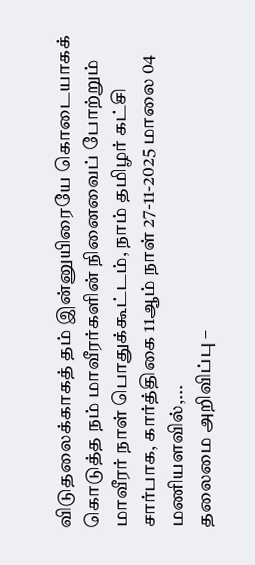விடுதலைக்காகத் தம் இன்னுயிரையே கொடையாகக் கொடுத்த நம் மாவீரர்களின் நினைவைப் போற்றும் மாவீரர் நாள் பொதுக்கூட்டம், நாம் தமிழர் கட்சி சார்பாக, கார்த்திகை 11ஆம் நாள் 27-11-2025 மாலை 04 மணியளவில்,...
தலைமை அறிவிப்பு –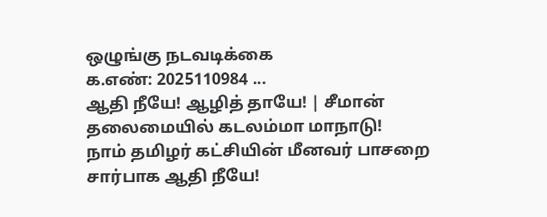ஒழுங்கு நடவடிக்கை
க.எண்: 2025110984 ...
ஆதி நீயே! ஆழித் தாயே! | சீமான் தலைமையில் கடலம்மா மாநாடு!
நாம் தமிழர் கட்சியின் மீனவர் பாசறை சார்பாக ஆதி நீயே!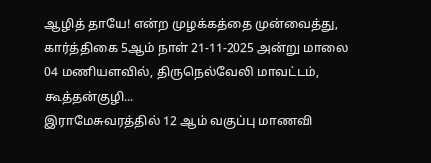ஆழித் தாயே! என்ற முழக்கத்தை முன்வைத்து, கார்த்திகை 5ஆம் நாள் 21-11-2025 அன்று மாலை 04 மணியளவில், திருநெல்வேலி மாவட்டம், கூத்தன்குழி...
இராமேசுவரத்தில் 12 ஆம் வகுப்பு மாணவி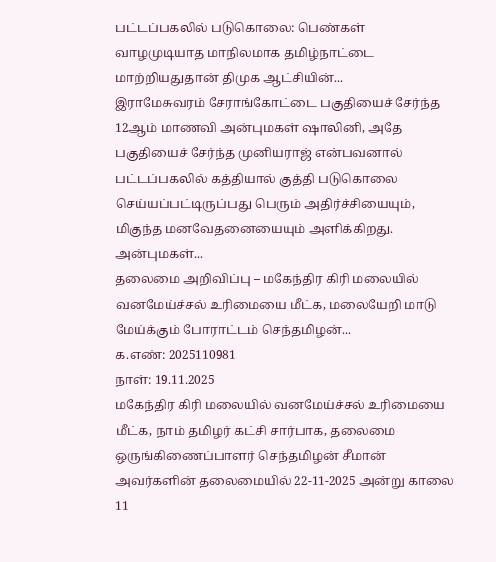பட்டப்பகலில் படுகொலை: பெண்கள் வாழமுடியாத மாநிலமாக தமிழ்நாட்டை மாற்றியதுதான் திமுக ஆட்சியின்...
இராமேசுவரம் சேராங்கோட்டை பகுதியைச் சேர்ந்த 12ஆம் மாணவி அன்புமகள் ஷாலினி, அதே பகுதியைச் சேர்ந்த முனியராஜ் என்பவனால் பட்டப்பகலில் கத்தியால் குத்தி படுகொலை செய்யப்பட்டிருப்பது பெரும் அதிர்ச்சியையும், மிகுந்த மனவேதனையையும் அளிக்கிறது. அன்புமகள்...
தலைமை அறிவிப்பு – மகேந்திர கிரி மலையில் வனமேய்ச்சல் உரிமையை மீட்க, மலையேறி மாடு மேய்க்கும் போராட்டம் செந்தமிழன்...
க.எண்: 2025110981
நாள்: 19.11.2025
மகேந்திர கிரி மலையில் வனமேய்ச்சல் உரிமையை மீட்க, நாம் தமிழர் கட்சி சார்பாக, தலைமை ஒருங்கிணைப்பாளர் செந்தமிழன் சீமான் அவர்களின் தலைமையில் 22-11-2025 அன்று காலை 11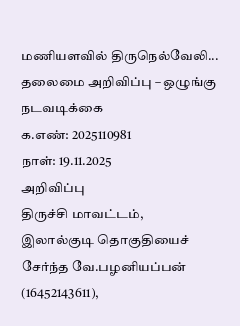மணியளவில் திருநெல்வேலி...
தலைமை அறிவிப்பு – ஒழுங்கு நடவடிக்கை
க.எண்: 2025110981
நாள்: 19.11.2025
அறிவிப்பு
திருச்சி மாவட்டம், இலால்குடி தொகுதியைச் சேர்ந்த வே.பழனியப்பன் (16452143611),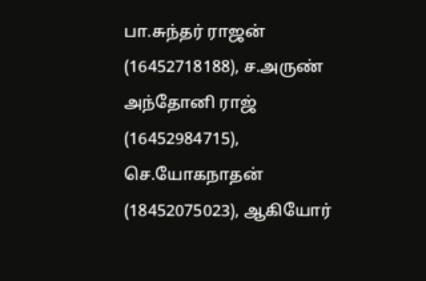பா.சுந்தர் ராஜன் (16452718188), ச.அருண் அந்தோனி ராஜ் (16452984715), செ.யோகநாதன் (18452075023), ஆகியோர்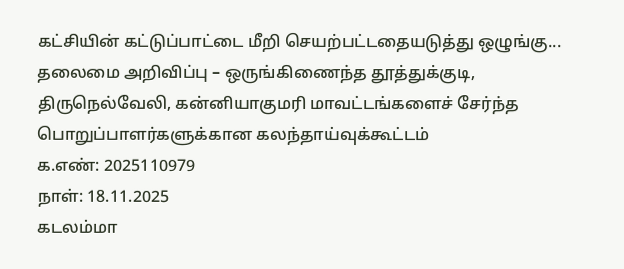கட்சியின் கட்டுப்பாட்டை மீறி செயற்பட்டதையடுத்து ஒழுங்கு...
தலைமை அறிவிப்பு – ஒருங்கிணைந்த தூத்துக்குடி, திருநெல்வேலி, கன்னியாகுமரி மாவட்டங்களைச் சேர்ந்த பொறுப்பாளர்களுக்கான கலந்தாய்வுக்கூட்டம்
க.எண்: 2025110979
நாள்: 18.11.2025
கடலம்மா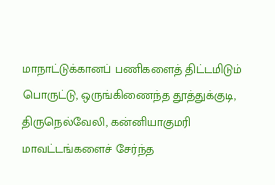மாநாட்டுக்கானப் பணிகளைத் திட்டமிடும் பொருட்டு, ஒருங்கிணைந்த தூத்துக்குடி, திருநெல்வேலி, கன்னியாகுமரி மாவட்டங்களைச் சேர்ந்த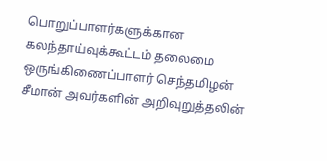பொறுப்பாளர்களுக்கான கலந்தாய்வுக்கூட்டம் தலைமை
ஒருங்கிணைப்பாளர் செந்தமிழன் சீமான் அவர்களின் அறிவுறுத்தலின்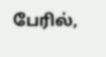பேரில்,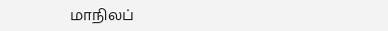மாநிலப்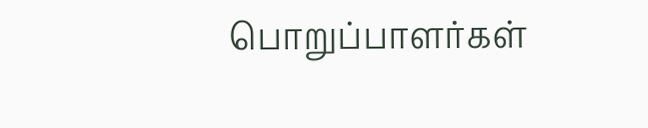பொறுப்பாளர்கள்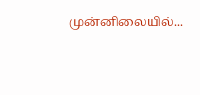முன்னிலையில்...